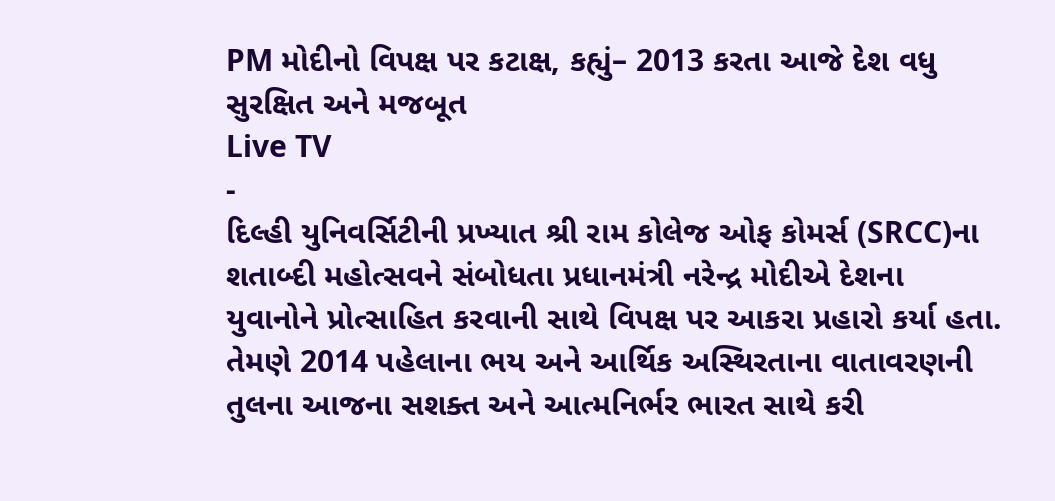PM મોદીનો વિપક્ષ પર કટાક્ષ, કહ્યું– 2013 કરતા આજે દેશ વધુ સુરક્ષિત અને મજબૂત
Live TV
-
દિલ્હી યુનિવર્સિટીની પ્રખ્યાત શ્રી રામ કોલેજ ઓફ કોમર્સ (SRCC)ના શતાબ્દી મહોત્સવને સંબોધતા પ્રધાનમંત્રી નરેન્દ્ર મોદીએ દેશના યુવાનોને પ્રોત્સાહિત કરવાની સાથે વિપક્ષ પર આકરા પ્રહારો કર્યા હતા. તેમણે 2014 પહેલાના ભય અને આર્થિક અસ્થિરતાના વાતાવરણની તુલના આજના સશક્ત અને આત્મનિર્ભર ભારત સાથે કરી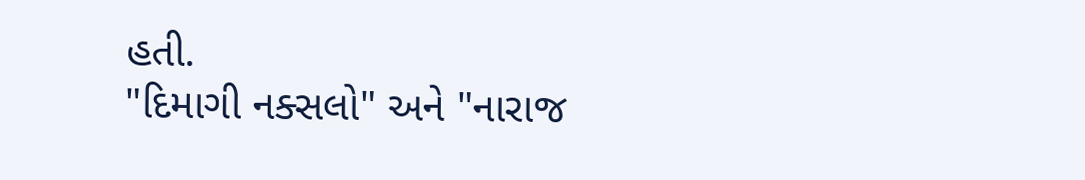હતી.
"દિમાગી નક્સલો" અને "નારાજ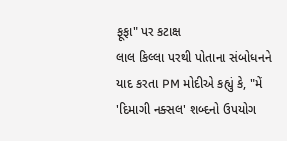ફૂફા" પર કટાક્ષ
લાલ કિલ્લા પરથી પોતાના સંબોધનને યાદ કરતા PM મોદીએ કહ્યું કે, "મેં 'દિમાગી નક્સલ' શબ્દનો ઉપયોગ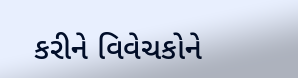કરીને વિવેચકોને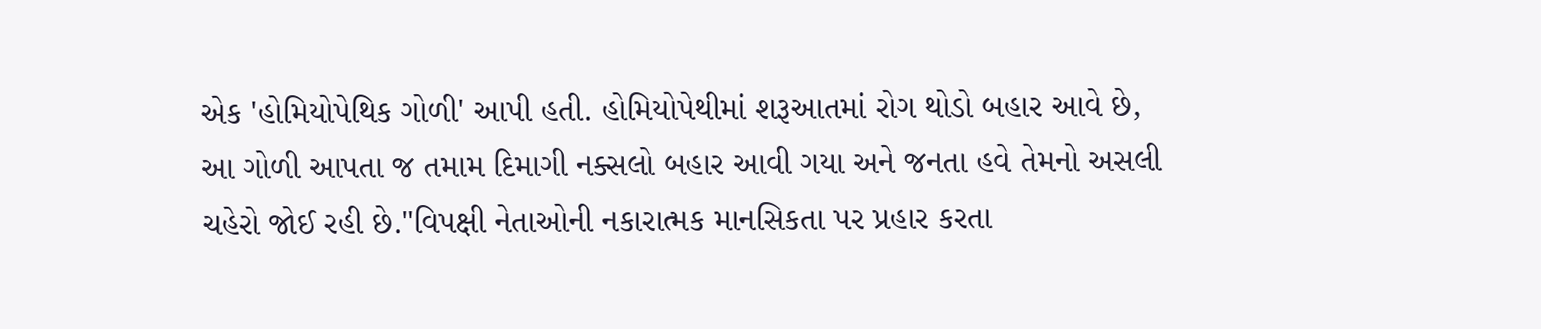એક 'હોમિયોપેથિક ગોળી' આપી હતી. હોમિયોપેથીમાં શરૂઆતમાં રોગ થોડો બહાર આવે છે, આ ગોળી આપતા જ તમામ દિમાગી નક્સલો બહાર આવી ગયા અને જનતા હવે તેમનો અસલી ચહેરો જોઈ રહી છે."વિપક્ષી નેતાઓની નકારાત્મક માનસિકતા પર પ્રહાર કરતા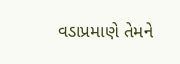વડાપ્રમાણે તેમને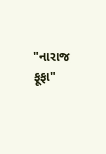"નારાજ ફૂફા"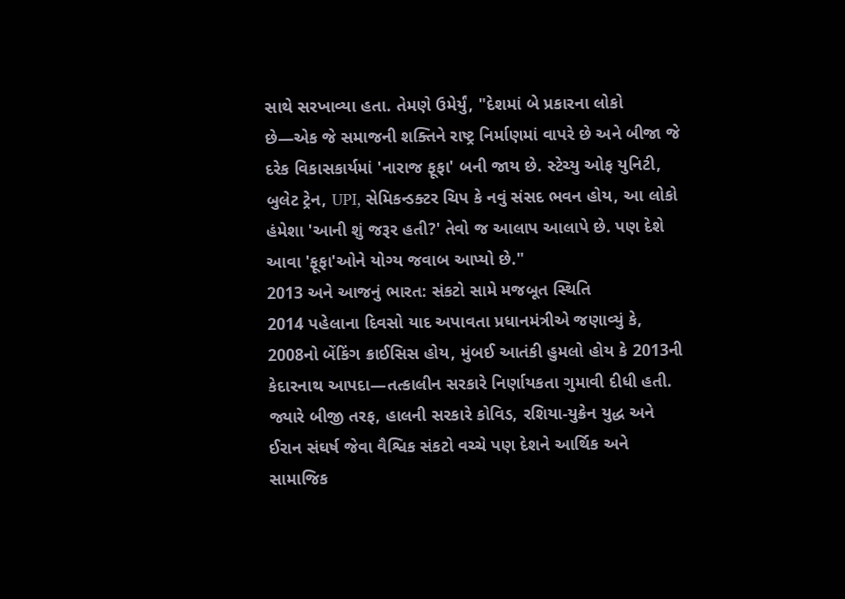સાથે સરખાવ્યા હતા. તેમણે ઉમેર્યું, "દેશમાં બે પ્રકારના લોકો છે—એક જે સમાજની શક્તિને રાષ્ટ્ર નિર્માણમાં વાપરે છે અને બીજા જે દરેક વિકાસકાર્યમાં 'નારાજ ફૂફા' બની જાય છે. સ્ટેચ્યુ ઓફ યુનિટી, બુલેટ ટ્રેન, UPI, સેમિકન્ડક્ટર ચિપ કે નવું સંસદ ભવન હોય, આ લોકો હંમેશા 'આની શું જરૂર હતી?' તેવો જ આલાપ આલાપે છે. પણ દેશે આવા 'ફૂફા'ઓને યોગ્ય જવાબ આપ્યો છે."
2013 અને આજનું ભારત: સંકટો સામે મજબૂત સ્થિતિ
2014 પહેલાના દિવસો યાદ અપાવતા પ્રધાનમંત્રીએ જણાવ્યું કે, 2008નો બેંકિંગ ક્રાઈસિસ હોય, મુંબઈ આતંકી હુમલો હોય કે 2013ની કેદારનાથ આપદા—તત્કાલીન સરકારે નિર્ણાયકતા ગુમાવી દીધી હતી. જ્યારે બીજી તરફ, હાલની સરકારે કોવિડ, રશિયા-યુક્રેન યુદ્ધ અને ઈરાન સંઘર્ષ જેવા વૈશ્વિક સંકટો વચ્ચે પણ દેશને આર્થિક અને સામાજિક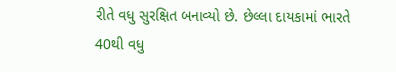રીતે વધુ સુરક્ષિત બનાવ્યો છે. છેલ્લા દાયકામાં ભારતે 40થી વધુ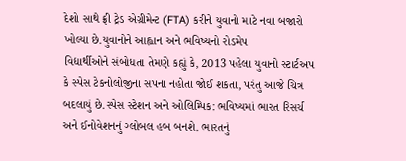દેશો સાથે ફ્રી ટ્રેડ એગ્રીમેન્ટ (FTA) કરીને યુવાનો માટે નવા બજારો ખોલ્યા છે.યુવાનોને આહ્વાન અને ભવિષ્યનો રોડમેપ
વિદ્યાર્થીઓને સંબોધતા તેમણે કહ્યું કે, 2013 પહેલા યુવાનો સ્ટાર્ટઅપ કે સ્પેસ ટેકનોલોજીના સપના નહોતા જોઈ શકતા, પરંતુ આજે ચિત્ર બદલાયું છે.સ્પેસ સ્ટેશન અને ઓલિમ્પિક: ભવિષ્યમાં ભારત રિસર્ચ અને ઈનોવેશનનું ગ્લોબલ હબ બનશે. ભારતનું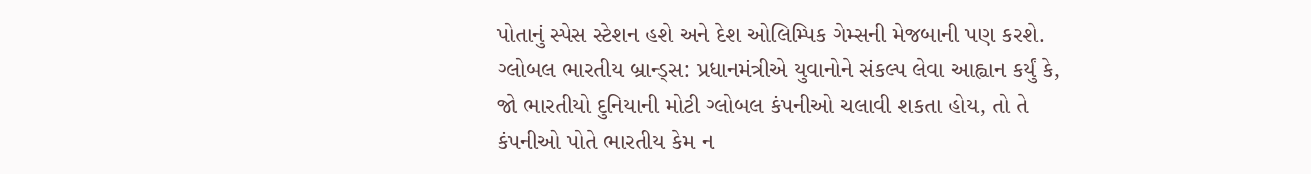પોતાનું સ્પેસ સ્ટેશન હશે અને દેશ ઓલિમ્પિક ગેમ્સની મેજબાની પણ કરશે.
ગ્લોબલ ભારતીય બ્રાન્ડ્સ: પ્રધાનમંત્રીએ યુવાનોને સંકલ્પ લેવા આહ્વાન કર્યું કે, જો ભારતીયો દુનિયાની મોટી ગ્લોબલ કંપનીઓ ચલાવી શકતા હોય, તો તે કંપનીઓ પોતે ભારતીય કેમ ન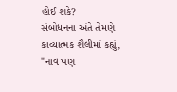હોઈ શકે?
સંબોધનના અંતે તેમણે કાવ્યાત્મક શૈલીમાં કહ્યું, "નાવ પણ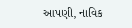આપણી, નાવિક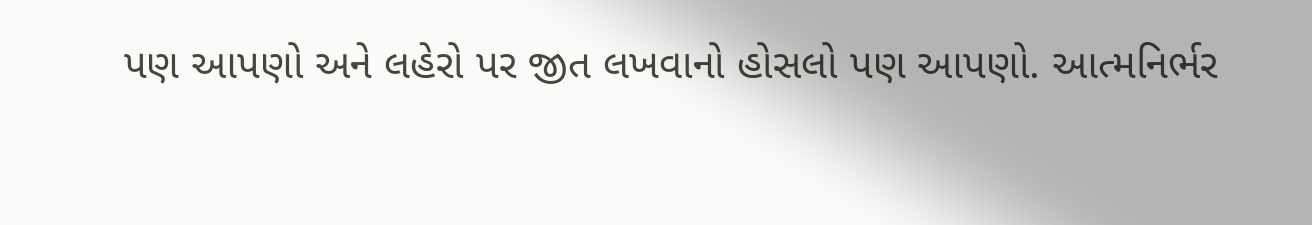પણ આપણો અને લહેરો પર જીત લખવાનો હોસલો પણ આપણો. આત્મનિર્ભર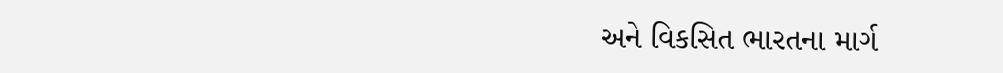અને વિકસિત ભારતના માર્ગ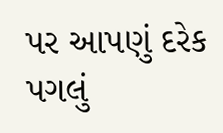પર આપણું દરેક પગલું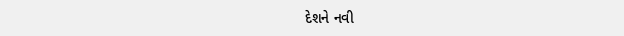દેશને નવી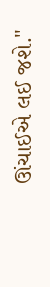ઊંચાઈએ લઈ જશે."